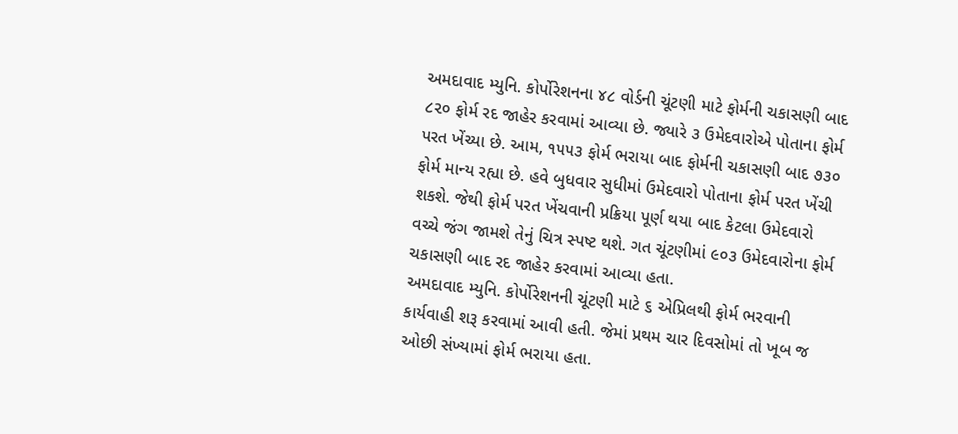અમદાવાદ મ્યુનિ. કોર્પોરેશનના ૪૮ વોર્ડની ચૂંટણી માટે ફોર્મની ચકાસણી બાદ ૮૨૦ ફોર્મ રદ જાહેર કરવામાં આવ્યા છે. જ્યારે ૩ ઉમેદવારોએ પોતાના ફોર્મ પરત ખેંચ્યા છે. આમ, ૧૫૫૩ ફોર્મ ભરાયા બાદ ફોર્મની ચકાસણી બાદ ૭૩૦ ફોર્મ માન્ય રહ્યા છે. હવે બુધવાર સુધીમાં ઉમેદવારો પોતાના ફોર્મ પરત ખેંચી શકશે. જેથી ફોર્મ પરત ખેંચવાની પ્રક્રિયા પૂર્ણ થયા બાદ કેટલા ઉમેદવારો વચ્ચે જંગ જામશે તેનું ચિત્ર સ્પષ્ટ થશે. ગત ચૂંટણીમાં ૯૦૩ ઉમેદવારોના ફોર્મ ચકાસણી બાદ રદ જાહેર કરવામાં આવ્યા હતા.
અમદાવાદ મ્યુનિ. કોર્પોરેશનની ચૂંટણી માટે ૬ એપ્રિલથી ફોર્મ ભરવાની કાર્યવાહી શરૂ કરવામાં આવી હતી. જેમાં પ્રથમ ચાર દિવસોમાં તો ખૂબ જ ઓછી સંખ્યામાં ફોર્મ ભરાયા હતા.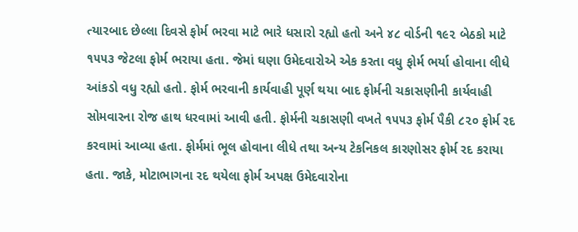ત્યારબાદ છેલ્લા દિવસે ફોર્મ ભરવા માટે ભારે ધસારો રહ્યો હતો અને ૪૮ વોર્ડની ૧૯૨ બેઠકો માટે ૧૫૫૩ જેટલા ફોર્મ ભરાયા હતા. જેમાં ઘણા ઉમેદવારોએ એક કરતા વધુ ફોર્મ ભર્યા હોવાના લીધે આંકડો વધુ રહ્યો હતો. ફોર્મ ભરવાની કાર્યવાહી પૂર્ણ થયા બાદ ફોર્મની ચકાસણીની કાર્યવાહી સોમવારના રોજ હાથ ધરવામાં આવી હતી. ફોર્મની ચકાસણી વખતે ૧૫૫૩ ફોર્મ પૈકી ૮૨૦ ફોર્મ રદ કરવામાં આવ્યા હતા. ફોર્મમાં ભૂલ હોવાના લીધે તથા અન્ય ટેકનિકલ કારણોસર ફોર્મ રદ કરાયા હતા. જાકે, મોટાભાગના રદ થયેલા ફોર્મ અપક્ષ ઉમેદવારોના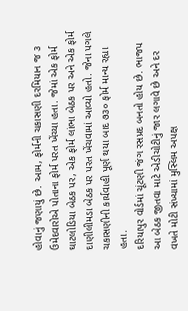હોવાનું જણાયું છે. આમ, ફોર્મની ચકાસણી દરમિયાન જ ૩ ઉમેદવારોએ પોતાના ફોર્મ પરત ખેંચ્યા હતા. જેમાં એક ફોર્મ ઘાટલોડિયા બેઠક પર, એક ફોર્મ લાંભા બેઠક પર અને એક ફોર્મ દાણીલીમડા બેઠક પર પરત ખેંચવામાં આવ્યો હતો. જેના પગલે ચકાસણીની કાર્યવાહી પૂર્ણ થયા બાદ ૭૩૦ ફોર્મ માન્ય રહ્યા હતા.
દરિયાપુર વોર્ડમાં ચૂંટણી જંગ રસપ્રદ બનતો હોય છે. ભાજપ આ બેઠક જીતવા માટે એડીચોટીનું જાર લગાવે છે અને દર વખતે મોટી સંખ્યામાં મુસ્લિમ અપક્ષ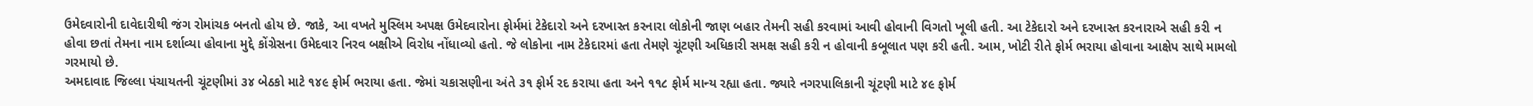ઉમેદવારોની દાવેદારીથી જંગ રોમાંચક બનતો હોય છે. જાકે, આ વખતે મુસ્લિમ અપક્ષ ઉમેદવારોના ફોર્મમાં ટેકેદારો અને દરખાસ્ત કરનારા લોકોની જાણ બહાર તેમની સહી કરવામાં આવી હોવાની વિગતો ખૂલી હતી. આ ટેકેદારો અને દરખાસ્ત કરનારાએ સહી કરી ન હોવા છતાં તેમના નામ દર્શાવ્યા હોવાના મુદ્દે કોંગ્રેસના ઉમેદવાર નિરવ બક્ષીએ વિરોધ નોંધાવ્યો હતો. જે લોકોના નામ ટેકેદારમાં હતા તેમણે ચૂંટણી અધિકારી સમક્ષ સહી કરી ન હોવાની કબૂલાત પણ કરી હતી. આમ, ખોટી રીતે ફોર્મ ભરાયા હોવાના આક્ષેપ સાથે મામલો ગરમાયો છે.
અમદાવાદ જિલ્લા પંચાયતની ચૂંટણીમાં ૩૪ બેઠકો માટે ૧૪૯ ફોર્મ ભરાયા હતા. જેમાં ચકાસણીના અંતે ૩૧ ફોર્મ રદ કરાયા હતા અને ૧૧૮ ફોર્મ માન્ય રહ્યા હતા. જ્યારે નગરપાલિકાની ચૂંટણી માટે ૪૯ ફોર્મ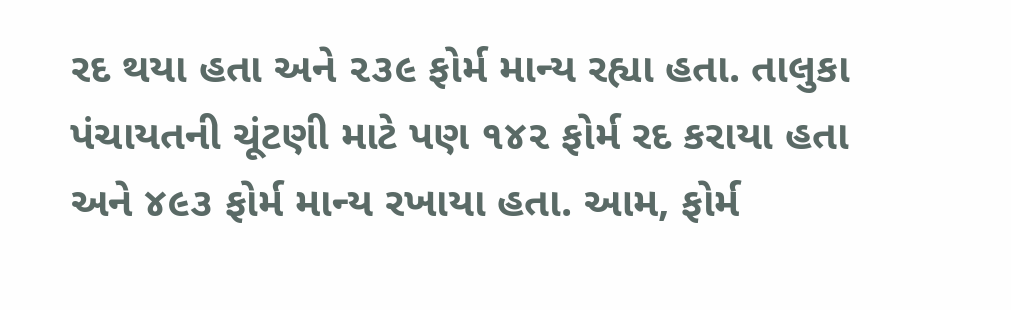રદ થયા હતા અને ૨૩૯ ફોર્મ માન્ય રહ્યા હતા. તાલુકા પંચાયતની ચૂંટણી માટે પણ ૧૪૨ ફોર્મ રદ કરાયા હતા અને ૪૯૩ ફોર્મ માન્ય રખાયા હતા. આમ, ફોર્મ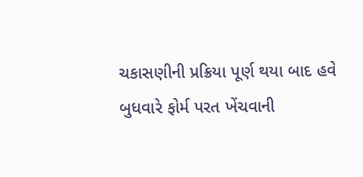ચકાસણીની પ્રક્રિયા પૂર્ણ થયા બાદ હવે બુધવારે ફોર્મ પરત ખેંચવાની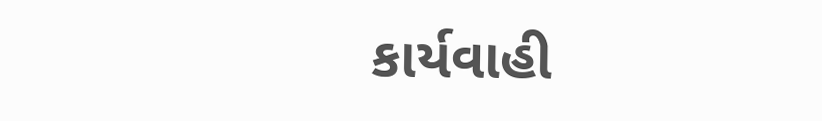કાર્યવાહી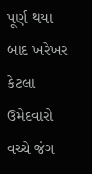પૂર્ણ થયા બાદ ખરેખર કેટલા ઉમેદવારો વચ્ચે જંગ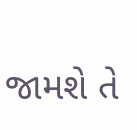જામશે તે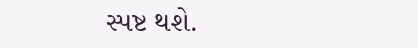સ્પષ્ટ થશે.